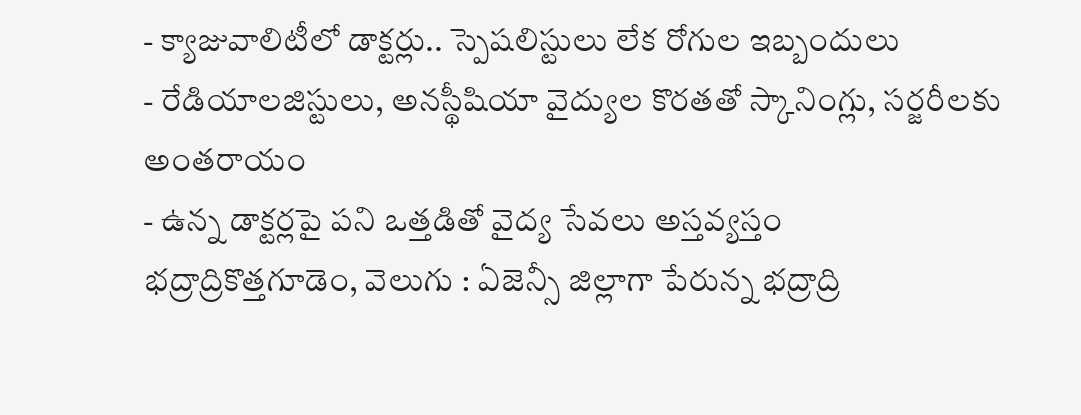- క్యాజువాలిటీలో డాక్టర్లు.. స్పెషలిస్టులు లేక రోగుల ఇబ్బందులు
- రేడియాలజిస్టులు, అనస్థీషియా వైద్యుల కొరతతో స్కానింగ్లు, సర్జరీలకు అంతరాయం
- ఉన్న డాక్టర్లపై పని ఒత్తడితో వైద్య సేవలు అస్తవ్యస్తం
భద్రాద్రికొత్తగూడెం, వెలుగు : ఏజెన్సీ జిల్లాగా పేరున్న భద్రాద్రి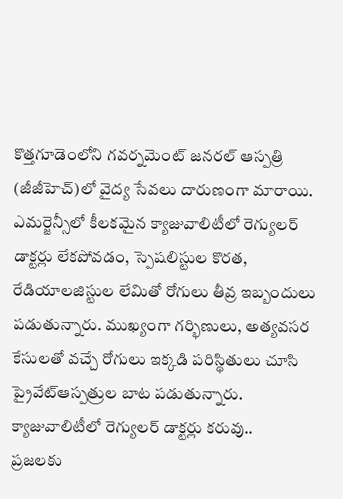కొత్తగూడెంలోని గవర్నమెంట్ జనరల్ ఆస్పత్రి (జీజీహెచ్)లో వైద్య సేవలు దారుణంగా మారాయి. ఎమర్జెన్సీలో కీలకమైన క్యాజువాలిటీలో రెగ్యులర్ డాక్టర్లు లేకపోవడం, స్పెషలిస్టుల కొరత, రేడియాలజిస్టుల లేమితో రోగులు తీవ్ర ఇబ్బందులు పడుతున్నారు. ముఖ్యంగా గర్భిణులు, అత్యవసర కేసులతో వచ్చే రోగులు ఇక్కడి పరిస్థితులు చూసి ప్రైవేట్ఆస్పత్రుల బాట పడుతున్నారు.
క్యాజువాలిటీలో రెగ్యులర్ డాక్టర్లు కరువు..
ప్రజలకు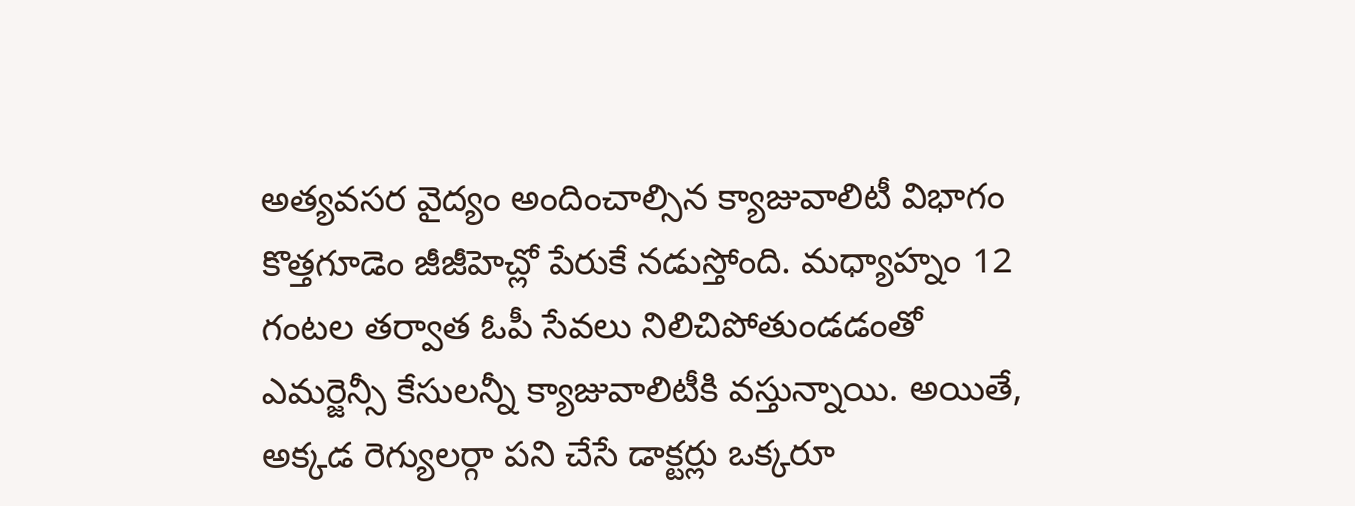అత్యవసర వైద్యం అందించాల్సిన క్యాజువాలిటీ విభాగం కొత్తగూడెం జీజీహెచ్లో పేరుకే నడుస్తోంది. మధ్యాహ్నం 12 గంటల తర్వాత ఓపీ సేవలు నిలిచిపోతుండడంతో ఎమర్జెన్సీ కేసులన్నీ క్యాజువాలిటీకి వస్తున్నాయి. అయితే, అక్కడ రెగ్యులర్గా పని చేసే డాక్టర్లు ఒక్కరూ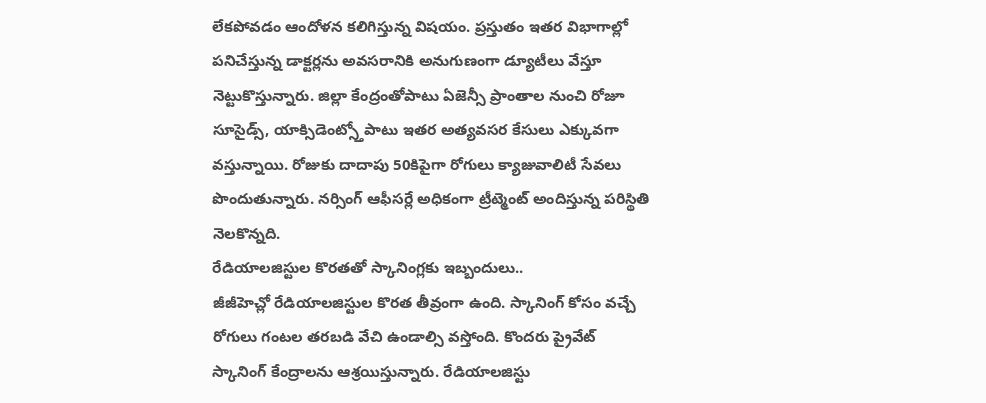లేకపోవడం ఆందోళన కలిగిస్తున్న విషయం. ప్రస్తుతం ఇతర విభాగాల్లో పనిచేస్తున్న డాక్టర్లను అవసరానికి అనుగుణంగా డ్యూటీలు వేస్తూ నెట్టుకొస్తున్నారు. జిల్లా కేంద్రంతోపాటు ఏజెన్సీ ప్రాంతాల నుంచి రోజూ సూసైడ్స్, యాక్సిడెంట్స్తోపాటు ఇతర అత్యవసర కేసులు ఎక్కువగా వస్తున్నాయి. రోజుకు దాదాపు 50కిపైగా రోగులు క్యాజువాలిటీ సేవలు పొందుతున్నారు. నర్సింగ్ ఆఫీసర్లే అధికంగా ట్రీట్మెంట్ అందిస్తున్న పరిస్థితి నెలకొన్నది.
రేడియాలజిస్టుల కొరతతో స్కానింగ్లకు ఇబ్బందులు..
జీజీహెచ్లో రేడియాలజిస్టుల కొరత తీవ్రంగా ఉంది. స్కానింగ్ కోసం వచ్చే రోగులు గంటల తరబడి వేచి ఉండాల్సి వస్తోంది. కొందరు ప్రైవేట్ స్కానింగ్ కేంద్రాలను ఆశ్రయిస్తున్నారు. రేడియాలజిస్టు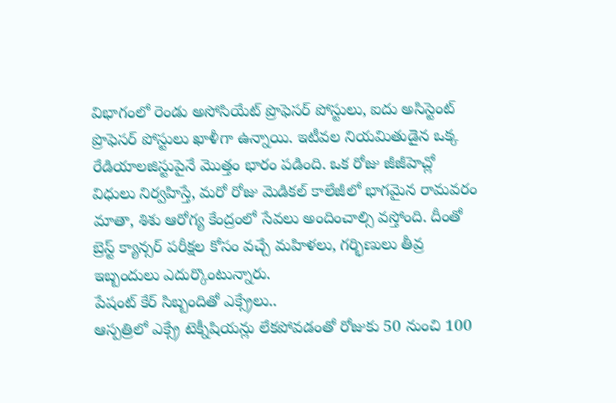విభాగంలో రెండు అసోసియేట్ ప్రొఫెసర్ పోస్టులు, ఐదు అసిస్టెంట్ ప్రొఫెసర్ పోస్టులు ఖాళీగా ఉన్నాయి. ఇటీవల నియమితుడైన ఒక్క రేడియాలజిస్టుపైనే మొత్తం భారం పడింది. ఒక రోజు జీజీహెచ్లో విధులు నిర్వహిస్తే, మరో రోజు మెడికల్ కాలేజీలో భాగమైన రామవరం మాతా, శిశు ఆరోగ్య కేంద్రంలో సేవలు అందించాల్సి వస్తోంది. దీంతో బ్రెస్ట్ క్యాన్సర్ పరీక్షల కోసం వచ్చే మహిళలు, గర్భిణులు తీవ్ర ఇబ్బందులు ఎదుర్కొంటున్నారు.
పేషంట్ కేర్ సిబ్బందితో ఎక్స్రేలు..
ఆస్పత్రిలో ఎక్స్రే టెక్నీషియన్లు లేకపోవడంతో రోజుకు 50 నుంచి 100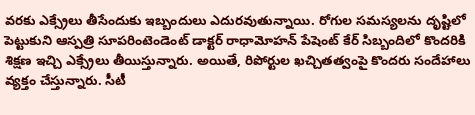వరకు ఎక్స్రేలు తీసేందుకు ఇబ్బందులు ఎదురవుతున్నాయి. రోగుల సమస్యలను దృష్టిలో పెట్టుకుని ఆస్పత్రి సూపరింటెండెంట్ డాక్టర్ రాధామోహన్ పేషెంట్ కేర్ సిబ్బందిలో కొందరికి శిక్షణ ఇచ్చి ఎక్స్రేలు తీయిస్తున్నారు. అయితే, రిపోర్టుల ఖచ్చితత్వంపై కొందరు సందేహాలు వ్యక్తం చేస్తున్నారు. సీటీ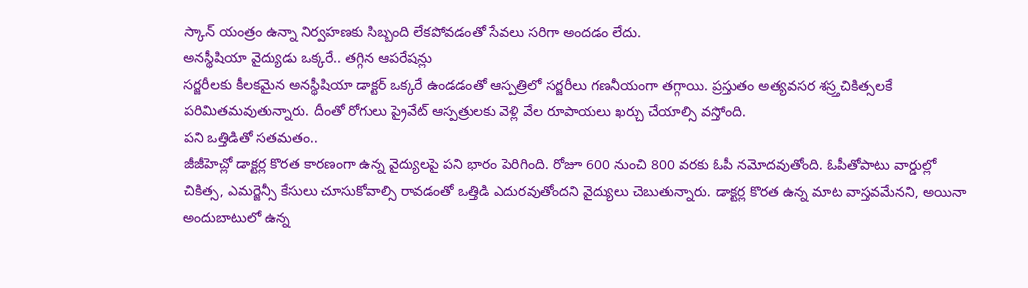స్కాన్ యంత్రం ఉన్నా నిర్వహణకు సిబ్బంది లేకపోవడంతో సేవలు సరిగా అందడం లేదు.
అనస్థీషియా వైద్యుడు ఒక్కరే.. తగ్గిన ఆపరేషన్లు
సర్జరీలకు కీలకమైన అనస్థీషియా డాక్టర్ ఒక్కరే ఉండడంతో ఆస్పత్రిలో సర్జరీలు గణనీయంగా తగ్గాయి. ప్రస్తుతం అత్యవసర శస్ర్తచికిత్సలకే పరిమితమవుతున్నారు. దీంతో రోగులు ప్రైవేట్ ఆస్పత్రులకు వెళ్లి వేల రూపాయలు ఖర్చు చేయాల్సి వస్తోంది.
పని ఒత్తిడితో సతమతం..
జీజీహెచ్లో డాక్టర్ల కొరత కారణంగా ఉన్న వైద్యులపై పని భారం పెరిగింది. రోజూ 600 నుంచి 800 వరకు ఓపీ నమోదవుతోంది. ఓపీతోపాటు వార్డుల్లో చికిత్స, ఎమర్జెన్సీ కేసులు చూసుకోవాల్సి రావడంతో ఒత్తిడి ఎదురవుతోందని వైద్యులు చెబుతున్నారు. డాక్టర్ల కొరత ఉన్న మాట వాస్తవమేనని, అయినా అందుబాటులో ఉన్న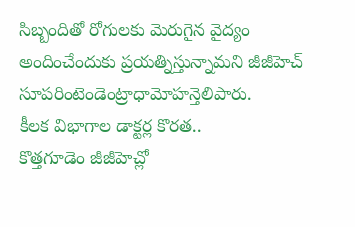సిబ్బందితో రోగులకు మెరుగైన వైద్యం అందించేందుకు ప్రయత్నిస్తున్నామని జీజీహెచ్ సూపరింటెండెంట్రాధామోహన్తెలిపారు.
కీలక విభాగాల డాక్టర్ల కొరత..
కొత్తగూడెం జీజీహెచ్లో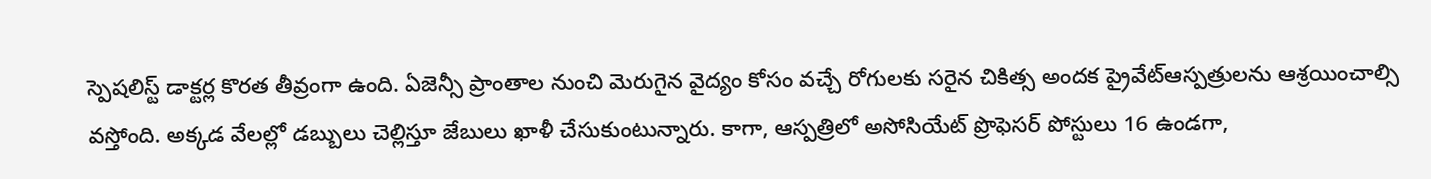స్పెషలిస్ట్ డాక్టర్ల కొరత తీవ్రంగా ఉంది. ఏజెన్సీ ప్రాంతాల నుంచి మెరుగైన వైద్యం కోసం వచ్చే రోగులకు సరైన చికిత్స అందక ప్రైవేట్ఆస్పత్రులను ఆశ్రయించాల్సి వస్తోంది. అక్కడ వేలల్లో డబ్బులు చెల్లిస్తూ జేబులు ఖాళీ చేసుకుంటున్నారు. కాగా, ఆస్పత్రిలో అసోసియేట్ ప్రొఫెసర్ పోస్టులు 16 ఉండగా,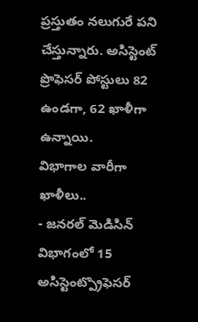ప్రస్తుతం నలుగురే పని చేస్తున్నారు. అసిస్టెంట్ ప్రొఫెసర్ పోస్టులు 82 ఉండగా, 62 ఖాళీగా ఉన్నాయి.
విభాగాల వారీగా ఖాళీలు..
- జనరల్ మెడిసిన్ విభాగంలో 15 అసిస్టెంట్ప్రొఫెసర్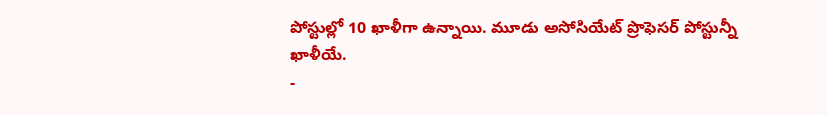పోస్టుల్లో 10 ఖాళీగా ఉన్నాయి. మూడు అసోసియేట్ ప్రొఫెసర్ పోస్టున్నీ ఖాళీయే.
-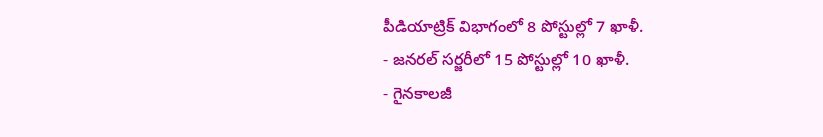పీడియాట్రిక్ విభాగంలో 8 పోస్టుల్లో 7 ఖాళీ.
- జనరల్ సర్జరీలో 15 పోస్టుల్లో 10 ఖాళీ.
- గైనకాలజీ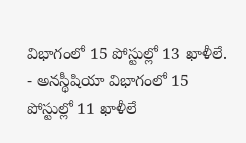విభాగంలో 15 పోస్టుల్లో 13 ఖాళీలే.
- అనస్థీషియా విభాగంలో 15 పోస్టుల్లో 11 ఖాళీలే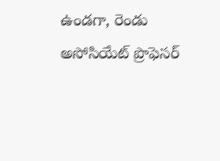ఉండగా, రెండు అసోసియేట్ ప్రొఫెసర్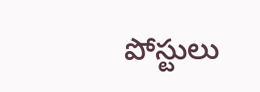పోస్టులు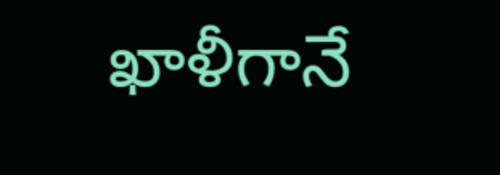ఖాళీగానే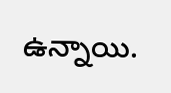ఉన్నాయి.